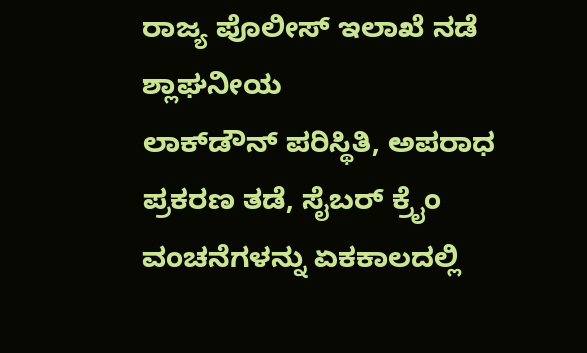ರಾಜ್ಯ ಪೊಲೀಸ್ ಇಲಾಖೆ ನಡೆ ಶ್ಲಾಘನೀಯ
ಲಾಕ್‌ಡೌನ್ ಪರಿಸ್ಥಿತಿ, ಅಪರಾಧ ಪ್ರಕರಣ ತಡೆ, ಸೈಬರ್ ಕ್ರೈಂ ವಂಚನೆಗಳನ್ನು ಏಕಕಾಲದಲ್ಲಿ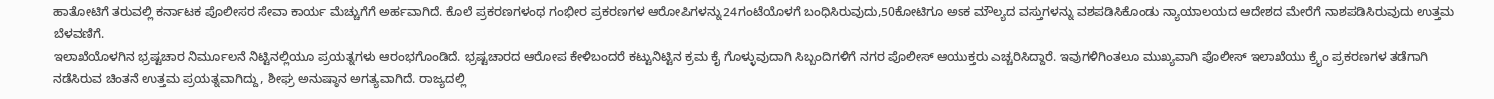ಹಾತೋಟಿಗೆ ತರುವಲ್ಲಿ ಕರ್ನಾಟಕ ಪೊಲೀಸರ ಸೇವಾ ಕಾರ್ಯ ಮೆಚ್ಚುಗೆಗೆ ಅರ್ಹವಾಗಿದೆ. ಕೊಲೆ ಪ್ರಕರಣಗಳಂಥ ಗಂಭೀರ ಪ್ರಕರಣಗಳ ಆರೋಪಿಗಳನ್ನು24ಗಂಟೆಯೊಳಗೆ ಬಂಧಿಸಿರುವುದು,50ಕೋಟಿಗೂ ಅಽಕ ಮೌಲ್ಯದ ವಸ್ತುಗಳನ್ನು ವಶಪಡಿಸಿಕೊಂಡು ನ್ಯಾಯಾಲಯದ ಆದೇಶದ ಮೇರೆಗೆ ನಾಶಪಡಿಸಿರುವುದು ಉತ್ತಮ ಬೆಳವಣಿಗೆ.
ಇಲಾಖೆಯೊಳಗಿನ ಭ್ರಷ್ಟಚಾರ ನಿರ್ಮೂಲನೆ ನಿಟ್ಟಿನಲ್ಲಿಯೂ ಪ್ರಯತ್ನಗಳು ಆರಂಭಗೊಂಡಿದೆ. ಭ್ರಷ್ಟಚಾರದ ಆರೋಪ ಕೇಳಿಬಂದರೆ ಕಟ್ಟುನಿಟ್ಟಿನ ಕ್ರಮ ಕೈ ಗೊಳ್ಳುವುದಾಗಿ ಸಿಬ್ಬಂದಿಗಳಿಗೆ ನಗರ ಪೊಲೀಸ್ ಆಯುಕ್ತರು ಎಚ್ಚರಿಸಿದ್ದಾರೆ. ಇವುಗಳಿಗಿಂತಲೂ ಮುಖ್ಯವಾಗಿ ಪೊಲೀಸ್ ಇಲಾಖೆಯು ಕ್ರೈಂ ಪ್ರಕರಣಗಳ ತಡೆಗಾಗಿ ನಡೆಸಿರುವ ಚಿಂತನೆ ಉತ್ತಮ ಪ್ರಯತ್ನವಾಗಿದ್ದು, ಶೀಘ್ರ ಅನುಷ್ಠಾನ ಅಗತ್ಯವಾಗಿದೆ. ರಾಜ್ಯದಲ್ಲಿ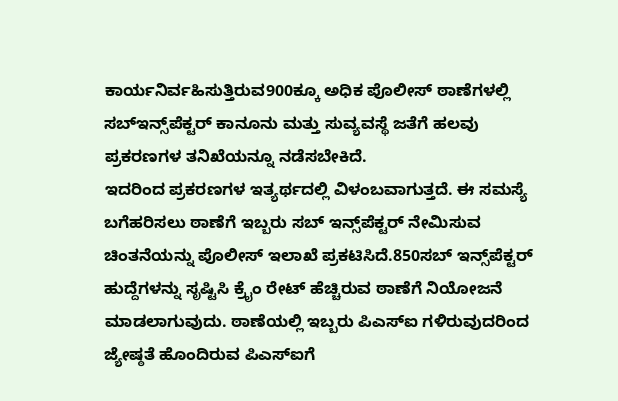ಕಾರ್ಯನಿರ್ವಹಿಸುತ್ತಿರುವ900ಕ್ಕೂ ಅಧಿಕ ಪೊಲೀಸ್ ಠಾಣೆಗಳಲ್ಲಿ ಸಬ್‌ಇನ್ಸ್‌ಪೆಕ್ಟರ್ ಕಾನೂನು ಮತ್ತು ಸುವ್ಯವಸ್ಥೆ ಜತೆಗೆ ಹಲವು ಪ್ರಕರಣಗಳ ತನಿಖೆಯನ್ನೂ ನಡೆಸಬೇಕಿದೆ.
ಇದರಿಂದ ಪ್ರಕರಣಗಳ ಇತ್ಯರ್ಥದಲ್ಲಿ ವಿಳಂಬವಾಗುತ್ತದೆ. ಈ ಸಮಸ್ಯೆ ಬಗೆಹರಿಸಲು ಠಾಣೆಗೆ ಇಬ್ಬರು ಸಬ್ ಇನ್ಸ್‌ಪೆಕ್ಟರ್ ನೇಮಿಸುವ ಚಿಂತನೆಯನ್ನು ಪೊಲೀಸ್ ಇಲಾಖೆ ಪ್ರಕಟಿಸಿದೆ.850ಸಬ್ ಇನ್ಸ್‌ಪೆಕ್ಟರ್ ಹುದ್ದೆಗಳನ್ನು ಸೃಷ್ಟಿಸಿ ಕ್ರೈಂ ರೇಟ್ ಹೆಚ್ಚಿರುವ ಠಾಣೆಗೆ ನಿಯೋಜನೆ ಮಾಡಲಾಗುವುದು. ಠಾಣೆಯಲ್ಲಿ ಇಬ್ಬರು ಪಿಎಸ್‌ಐ ಗಳಿರುವುದರಿಂದ ಜ್ಯೇಷ್ಠತೆ ಹೊಂದಿರುವ ಪಿಎಸ್‌ಐಗೆ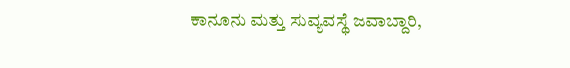ಕಾನೂನು ಮತ್ತು ಸುವ್ಯವಸ್ಥೆ ಜವಾಬ್ದಾರಿ,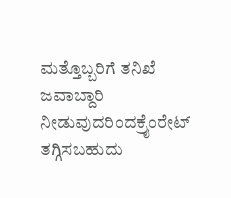ಮತ್ತೊಬ್ಬರಿಗೆ ತನಿಖೆ ಜವಾಬ್ದಾರಿ ನೀಡುವುದರಿಂದಕ್ರೈಂರೇಟ್ ತಗ್ಗಿಸಬಹುದು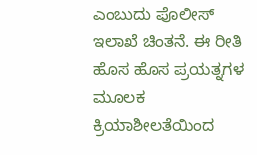ಎಂಬುದು ಪೊಲೀಸ್ ಇಲಾಖೆ ಚಿಂತನೆ. ಈ ರೀತಿ ಹೊಸ ಹೊಸ ಪ್ರಯತ್ನಗಳ ಮೂಲಕ ಕ್ರಿಯಾಶೀಲತೆಯಿಂದ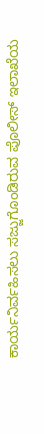ಕಾರ್ಯನಿರ್ವಹಿಸಲು ಸಜ್ಜುಗೊಂಡಿರುವ ಪೊಲೀಸ್ ಇಲಾಖೆಯ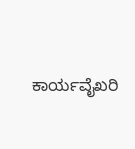ಕಾರ್ಯವೈಖರಿ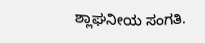ಶ್ಲಾಘನೀಯ ಸಂಗತಿ.